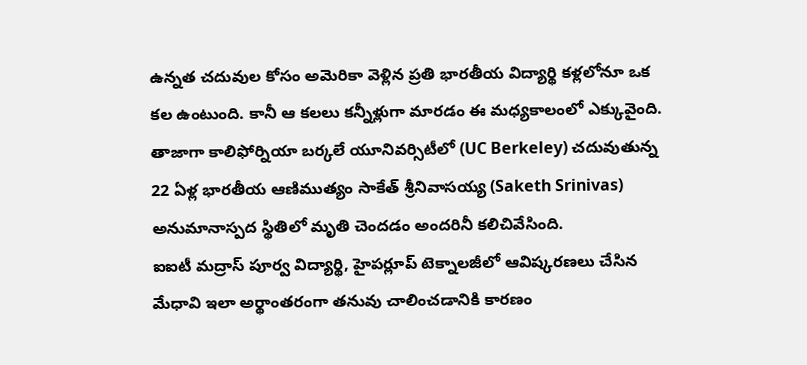ఉన్నత చదువుల కోసం అమెరికా వెళ్లిన ప్రతి భారతీయ విద్యార్థి కళ్లలోనూ ఒక కల ఉంటుంది. కానీ ఆ కలలు కన్నీళ్లుగా మారడం ఈ మధ్యకాలంలో ఎక్కువైంది. తాజాగా కాలిఫోర్నియా బర్కలే యూనివర్సిటీలో (UC Berkeley) చదువుతున్న 22 ఏళ్ల భారతీయ ఆణిముత్యం సాకేత్ శ్రీనివాసయ్య (Saketh Srinivas) అనుమానాస్పద స్థితిలో మృతి చెందడం అందరినీ కలిచివేసింది.
ఐఐటీ మద్రాస్ పూర్వ విద్యార్థి, హైపర్లూప్ టెక్నాలజీలో ఆవిష్కరణలు చేసిన మేధావి ఇలా అర్థాంతరంగా తనువు చాలించడానికి కారణం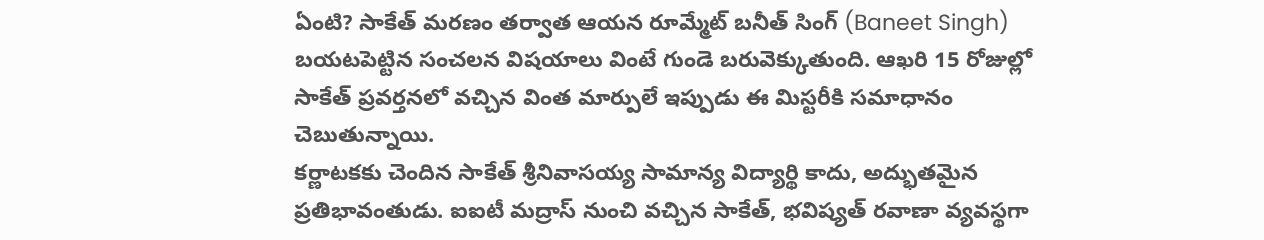ఏంటి? సాకేత్ మరణం తర్వాత ఆయన రూమ్మేట్ బనీత్ సింగ్ (Baneet Singh) బయటపెట్టిన సంచలన విషయాలు వింటే గుండె బరువెక్కుతుంది. ఆఖరి 15 రోజుల్లో సాకేత్ ప్రవర్తనలో వచ్చిన వింత మార్పులే ఇప్పుడు ఈ మిస్టరీకి సమాధానం చెబుతున్నాయి.
కర్ణాటకకు చెందిన సాకేత్ శ్రీనివాసయ్య సామాన్య విద్యార్థి కాదు, అద్భుతమైన ప్రతిభావంతుడు. ఐఐటీ మద్రాస్ నుంచి వచ్చిన సాకేత్, భవిష్యత్ రవాణా వ్యవస్థగా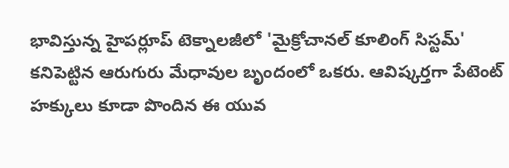భావిస్తున్న హైపర్లూప్ టెక్నాలజీలో 'మైక్రోచానల్ కూలింగ్ సిస్టమ్' కనిపెట్టిన ఆరుగురు మేధావుల బృందంలో ఒకరు. ఆవిష్కర్తగా పేటెంట్ హక్కులు కూడా పొందిన ఈ యువ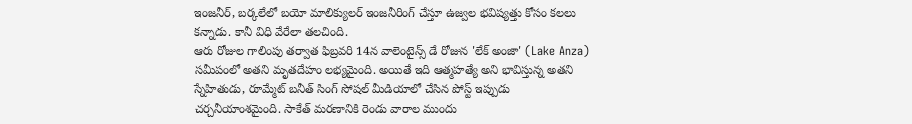ఇంజనీర్, బర్కలేలో బయో మాలిక్యులర్ ఇంజనీరింగ్ చేస్తూ ఉజ్వల భవిష్యత్తు కోసం కలలు కన్నాడు. కానీ విధి వేరేలా తలచింది.
ఆరు రోజుల గాలింపు తర్వాత ఫిబ్రవరి 14న వాలెంటైన్స్ డే రోజున 'లేక్ అంజా' (Lake Anza) సమీపంలో అతని మృతదేహం లభ్యమైంది. అయితే ఇది ఆత్మహత్యే అని భావిస్తున్న అతని స్నేహితుడు, రూమ్మేట్ బనీత్ సింగ్ సోషల్ మీడియాలో చేసిన పోస్ట్ ఇప్పుడు చర్చనీయాంశమైంది. సాకేత్ మరణానికి రెండు వారాల ముందు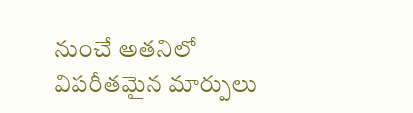నుంచే అతనిలో విపరీతమైన మార్పులు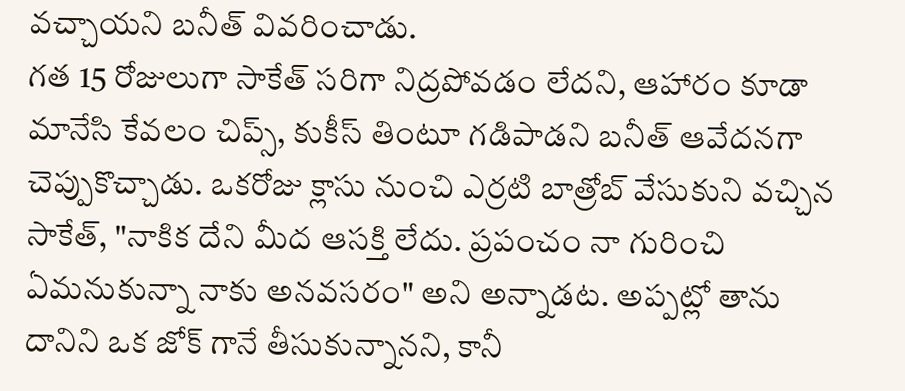వచ్చాయని బనీత్ వివరించాడు.
గత 15 రోజులుగా సాకేత్ సరిగా నిద్రపోవడం లేదని, ఆహారం కూడా మానేసి కేవలం చిప్స్, కుకీస్ తింటూ గడిపాడని బనీత్ ఆవేదనగా చెప్పుకొచ్చాడు. ఒకరోజు క్లాసు నుంచి ఎర్రటి బాత్రోబ్ వేసుకుని వచ్చిన సాకేత్, "నాకిక దేని మీద ఆసక్తి లేదు. ప్రపంచం నా గురించి ఏమనుకున్నా నాకు అనవసరం" అని అన్నాడట. అప్పట్లో తాను దానిని ఒక జోక్ గానే తీసుకున్నానని, కానీ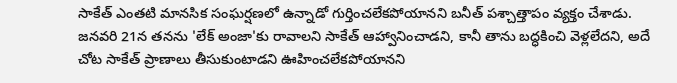సాకేత్ ఎంతటి మానసిక సంఘర్షణలో ఉన్నాడో గుర్తించలేకపోయానని బనీత్ పశ్చాత్తాపం వ్యక్తం చేశాడు.
జనవరి 21న తనను 'లేక్ అంజా'కు రావాలని సాకేత్ ఆహ్వానించాడని, కానీ తాను బద్ధకించి వెళ్లలేదని, అదే చోట సాకేత్ ప్రాణాలు తీసుకుంటాడని ఊహించలేకపోయానని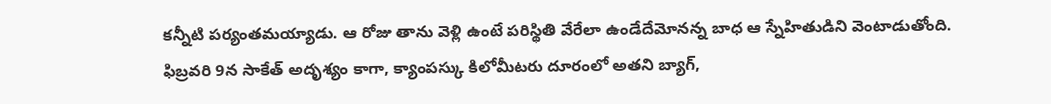కన్నీటి పర్యంతమయ్యాడు. ఆ రోజు తాను వెళ్లి ఉంటే పరిస్థితి వేరేలా ఉండేదేమోనన్న బాధ ఆ స్నేహితుడిని వెంటాడుతోంది.
ఫిబ్రవరి 9న సాకేత్ అదృశ్యం కాగా, క్యాంపస్కు కిలోమీటరు దూరంలో అతని బ్యాగ్,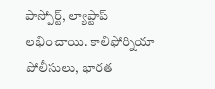పాస్పోర్ట్, ల్యాప్టాప్ లభించాయి. కాలిఫోర్నియా పోలీసులు, భారత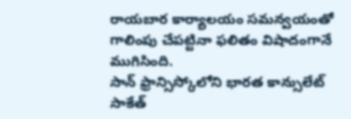రాయబార కార్యాలయం సమన్వయంతో గాలింపు చేపట్టినా ఫలితం విషాదంగానే ముగిసింది.
సాన్ ఫ్రాన్సిస్కోలోని భారత కాన్సులేట్ సాకేత్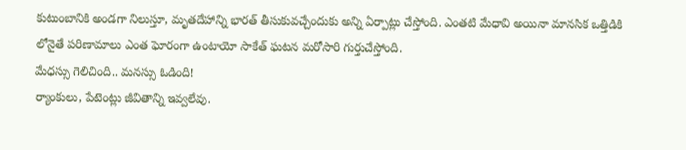కుటుంబానికి అండగా నిలుస్తూ, మృతదేహాన్ని భారత్ తీసుకువచ్చేందుకు అన్ని ఏర్పాట్లు చేస్తోంది. ఎంతటి మేధావి అయినా మానసిక ఒత్తిడికి లోనైతే పరిణామాలు ఎంత ఘోరంగా ఉంటాయో సాకేత్ ఘటన మరోసారి గుర్తుచేస్తోంది.
మేధస్సు గెలిచింది.. మనస్సు ఓడింది!
ర్యాంకులు, పేటెంట్లు జీవితాన్ని ఇవ్వలేవు.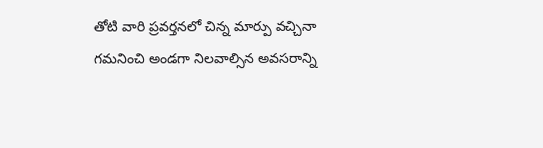తోటి వారి ప్రవర్తనలో చిన్న మార్పు వచ్చినా గమనించి అండగా నిలవాల్సిన అవసరాన్ని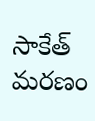సాకేత్ మరణం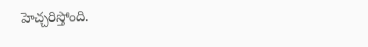హెచ్చరిస్తోంది.